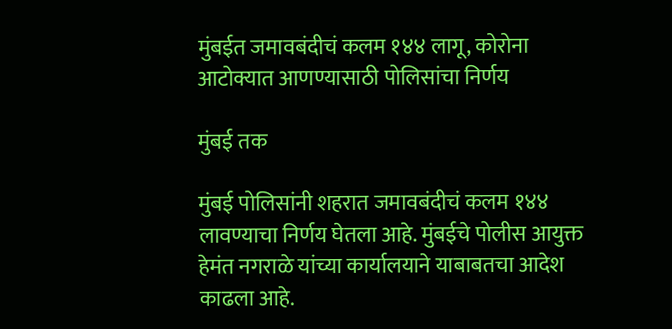मुंबईत जमावबंदीचं कलम १४४ लागू, कोरोना आटोक्यात आणण्यासाठी पोलिसांचा निर्णय

मुंबई तक

मुंबई पोलिसांनी शहरात जमावबंदीचं कलम १४४ लावण्याचा निर्णय घेतला आहे. मुंबईचे पोलीस आयुक्त हेमंत नगराळे यांच्या कार्यालयाने याबाबतचा आदेश काढला आहे.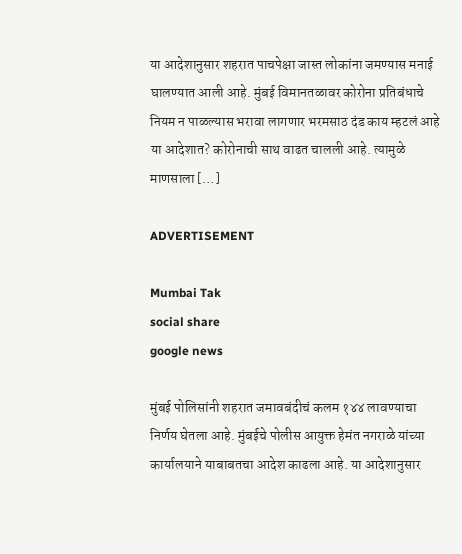या आदेशानुसार शहरात पाचपेक्षा जास्त लोकांना जमण्यास मनाई घालण्यात आली आहे. मुंबई विमानतळावर कोरोना प्रतिबंधाचे नियम न पाळल्यास भरावा लागणार भरमसाठ दंड काय म्हटलं आहे या आदेशात? कोरोनाची साथ वाढत चालली आहे. त्यामुळे माणसाला […]

ADVERTISEMENT

Mumbai Tak
social share
google news

मुंबई पोलिसांनी शहरात जमावबंदीचं कलम १४४ लावण्याचा निर्णय घेतला आहे. मुंबईचे पोलीस आयुक्त हेमंत नगराळे यांच्या कार्यालयाने याबाबतचा आदेश काढला आहे. या आदेशानुसार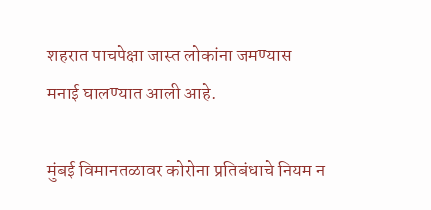शहरात पाचपेक्षा जास्त लोकांना जमण्यास मनाई घालण्यात आली आहे.

मुंबई विमानतळावर कोरोना प्रतिबंधाचे नियम न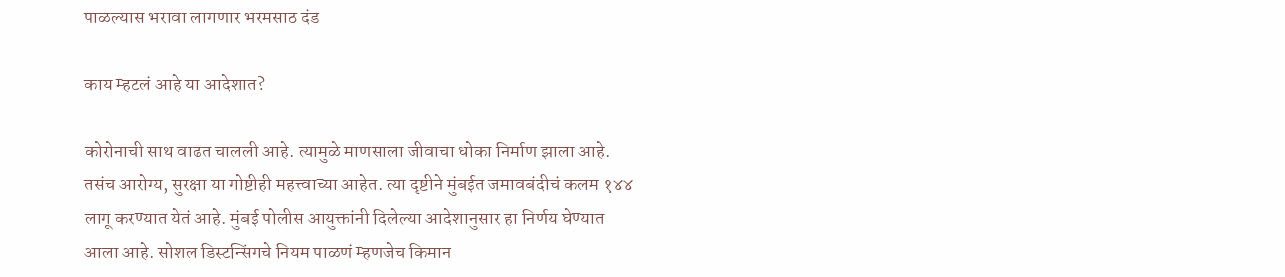पाळल्यास भरावा लागणार भरमसाठ दंड

काय म्हटलं आहे या आदेशात?

कोरोनाची साथ वाढत चालली आहे. त्यामुळे माणसाला जीवाचा धोका निर्माण झाला आहे. तसंच आरोग्य, सुरक्षा या गोष्टीही महत्त्वाच्या आहेत. त्या दृष्टीने मुंबईत जमावबंदीचं कलम १४४ लागू करण्यात येतं आहे. मुंबई पोलीस आयुक्तांनी दिलेल्या आदेशानुसार हा निर्णय घेण्यात आला आहे. सोशल डिस्टन्सिंगचे नियम पाळणं म्हणजेच किमान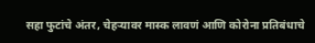सहा फुटांचे अंतर, चेहऱ्यावर मास्क लावणं आणि कोरोना प्रतिबंधाचे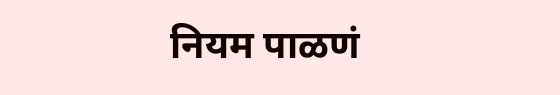नियम पाळणं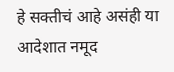हे सक्तीचं आहे असंही या आदेशात नमूद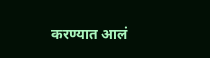करण्यात आलं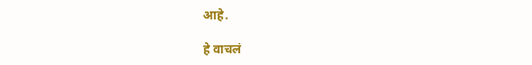आहे.

हे वाचलं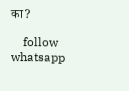का?

    follow whatsapp